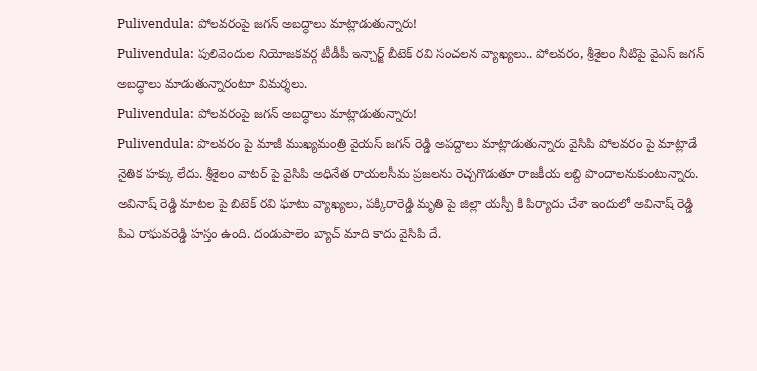Pulivendula: పోలవరంపై జగన్ అబద్ధాలు మాట్లాడుతున్నారు!
Pulivendula: పులివెందుల నియోజకవర్గ టీడీపీ ఇన్చార్జ్ బీటెక్ రవి సంచలన వ్యాఖ్యలు.. పోలవరం, శ్రీశైలం నీటిపై వైఎస్ జగన్ అబద్ధాలు మాడుతున్నారంటూ విమర్శలు.
Pulivendula: పోలవరంపై జగన్ అబద్ధాలు మాట్లాడుతున్నారు!
Pulivendula: పొలవరం పై మాజీ ముఖ్యమంత్రి వైయస్ జగన్ రెడ్డి అపద్దాలు మాట్లాడుతున్నారు వైసిపి పోలవరం పై మాట్లాడే నైతిక హక్కు లేదు. శ్రీశైలం వాటర్ పై వైసిపి అధినేత రాయలసీమ ప్రజలను రెచ్చగొడుతూ రాజకీయ లబ్ది పొందాలనుకుంటున్నారు.
అవినాష్ రెడ్డి మాటల పై బిటెక్ రవి ఘాటు వ్యాఖ్యలు, పక్కిరారెడ్డి మృతి పై జిల్లా యస్పీ కి పిర్యాదు చేశా ఇందులో అవినాష్ రెడ్డి పిఎ రాఘవరెడ్డి హస్తం ఉంది. దండుపాలెం బ్యాచ్ మాది కాదు వైసిపి దే.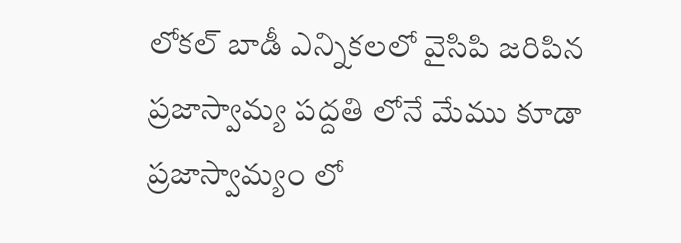లోకల్ బాడీ ఎన్నికలలో వైసిపి జరిపిన ప్రజాస్వామ్య పద్దతి లోనే మేము కూడా ప్రజాస్వామ్యం లో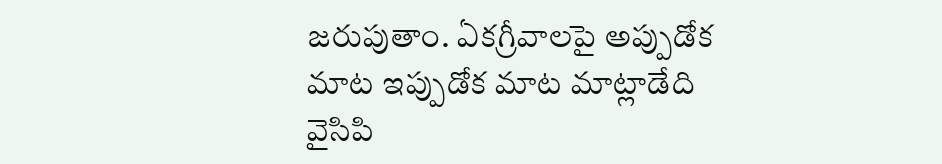జరుపుతాం. ఏకగ్రీవాలపై అప్పుడోక మాట ఇప్పుడోక మాట మాట్లాడేది వైసిపి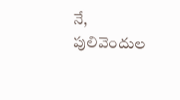నే, పులివెందుల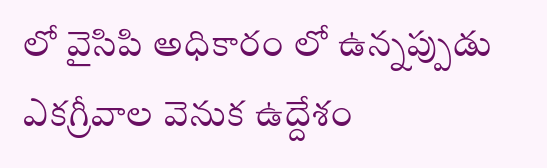లో వైసిపి అధికారం లో ఉన్నప్పుడు ఎకగ్రీవాల వెనుక ఉద్దేశం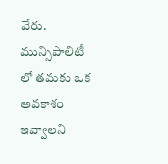వేరు. మున్సిపాలిటీ లో తమకు ఒక అవకాశం ఇవ్వాలని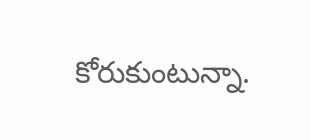కోరుకుంటున్నా.